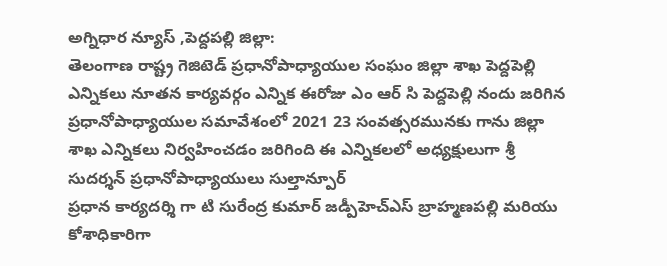అగ్నిధార న్యూస్ ,పెద్దపల్లి జిల్లా:
తెలంగాణ రాష్ట్ర గెజిటెడ్ ప్రధానోపాధ్యాయుల సంఘం జిల్లా శాఖ పెద్దపెల్లి ఎన్నికలు నూతన కార్యవర్గం ఎన్నిక ఈరోజు ఎం ఆర్ సి పెద్దపెల్లి నందు జరిగిన ప్రధానోపాధ్యాయుల సమావేశంలో 2021 23 సంవత్సరమునకు గాను జిల్లా శాఖ ఎన్నికలు నిర్వహించడం జరిగింది ఈ ఎన్నికలలో అధ్యక్షులుగా శ్రీ సుదర్శన్ ప్రధానోపాధ్యాయులు సుల్తాన్పూర్
ప్రధాన కార్యదర్శి గా టి సురేంద్ర కుమార్ జడ్పీహెచ్ఎస్ బ్రాహ్మణపల్లి మరియు కోశాధికారిగా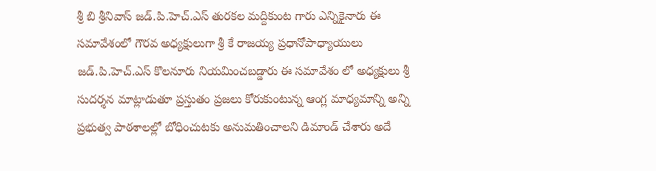శ్రీ బి శ్రీనివాస్ జడ్.పి.హెచ్.ఎస్ తురకల మద్దికుంట గారు ఎన్నికైనారు ఈ సమావేశంలో గౌరవ అధ్యక్షులుగా శ్రీ కే రాజయ్య ప్రధానోపాధ్యాయులు
జడ్.పి.హెచ్.ఎస్ కొలనూరు నియమించబడ్డారు ఈ సమావేశం లో అధ్యక్షులు శ్రీ సుదర్శన మాట్లాడుతూ ప్రస్తుతం ప్రజలు కోరుకుంటున్న ఆంగ్ల మాధ్యమాన్ని అన్ని ప్రభుత్వ పాఠశాలల్లో బోధించుటకు అనుమతించాలని డిమాండ్ చేశారు అదే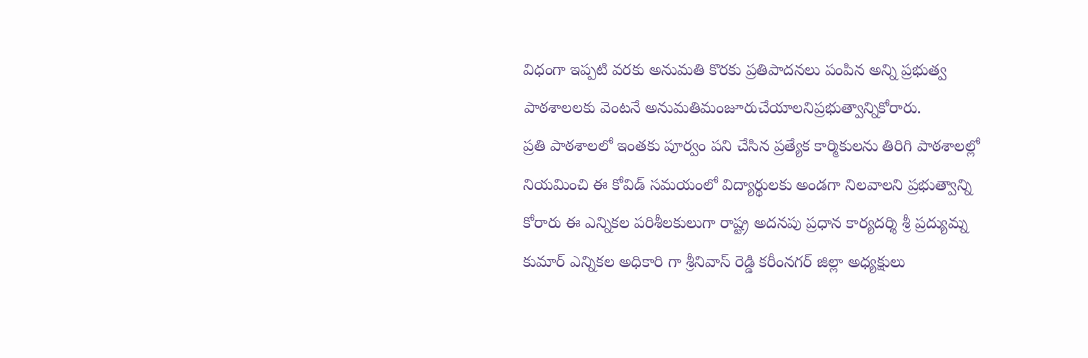విధంగా ఇప్పటి వరకు అనుమతి కొరకు ప్రతిపాదనలు పంపిన అన్ని ప్రభుత్వ పాఠశాలలకు వెంటనే అనుమతిమంజూరుచేయాలనిప్రభుత్వాన్నికోరారు.
ప్రతి పాఠశాలలో ఇంతకు పూర్వం పని చేసిన ప్రత్యేక కార్మికులను తిరిగి పాఠశాలల్లో నియమించి ఈ కోవిడ్ సమయంలో విద్యార్థులకు అండగా నిలవాలని ప్రభుత్వాన్ని కోరారు ఈ ఎన్నికల పరిశీలకులుగా రాష్ట్ర అదనపు ప్రధాన కార్యదర్శి శ్రీ ప్రద్యుమ్న కుమార్ ఎన్నికల అధికారి గా శ్రీనివాస్ రెడ్డి కరీంనగర్ జిల్లా అధ్యక్షులు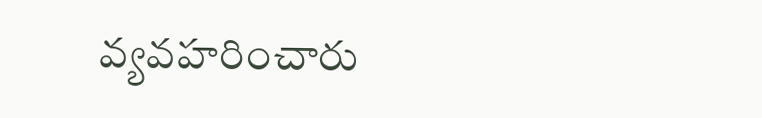వ్యవహరించారు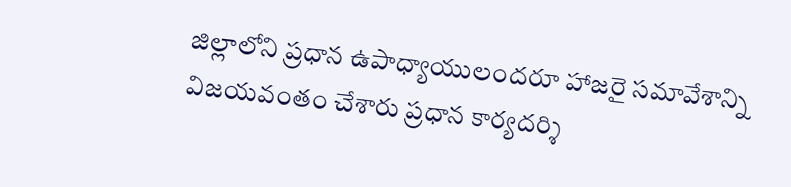జిల్లాలోని ప్రధాన ఉపాధ్యాయులందరూ హాజరై సమావేశాన్ని విజయవంతం చేశారు ప్రధాన కార్యదర్శి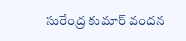సురేంద్ర కుమార్ వందన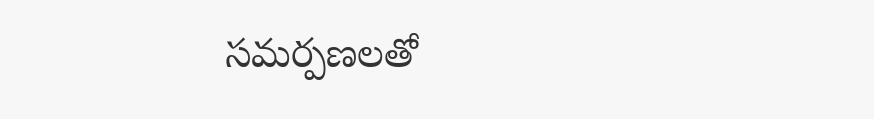సమర్పణలతో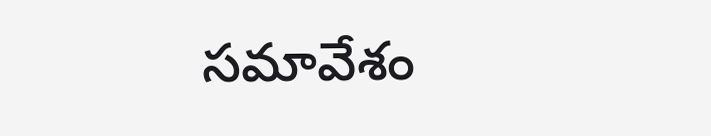సమావేశం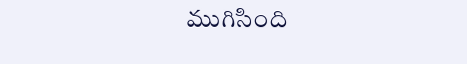ముగిసింది